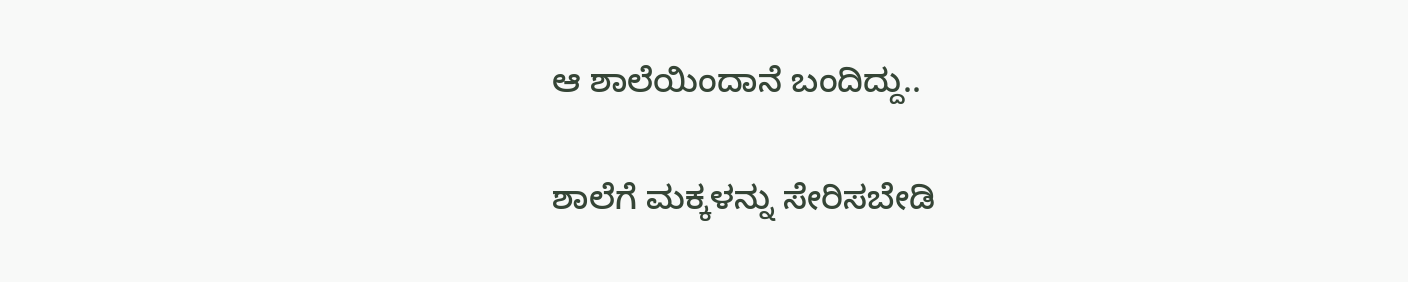ಆ ಶಾಲೆಯಿಂದಾನೆ ಬಂದಿದ್ದು..

ಶಾಲೆಗೆ ಮಕ್ಕಳನ್ನು ಸೇರಿಸಬೇಡಿ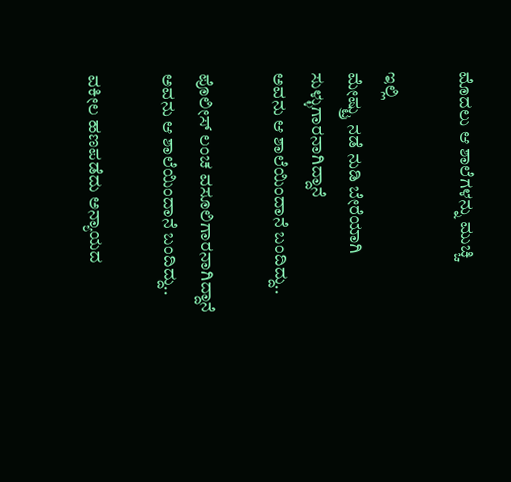ಮೊದಲು ಆ ಶಾಲೆಗಳನ್ನು ಮುಚ್ಚಿ

ಇಲ್ಲಿ
ಮೇಷ್ಟ್ರು ನಡೆ ನುಡಿ ಬೇರೆಯಾಗಿ ಸುಳ್ಳುಗಾರನಾಗಿದ್ದಾನೆ
ಅವನು ಆ ಶಾಲೆಯಿಂದಾನೆ ಬಂದಿದ್ದು..

ಪೊಲೀಸ್ ಲಂಚ ವಸೂಲಿಗಾರನಾಗಿದ್ದಾನೆ
ಅವನು ಆ ಶಾಲೆಯಿಂದಾನೆ ಬಂದಿದ್ದು..

ವಕೀಲ ಹಣಪಡೆದು ಅನ್ಯಾಯದ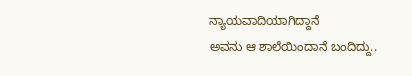ನ್ಯಾಯವಾದಿಯಾಗಿದ್ದಾನೆ
ಅವನು ಆ ಶಾಲೆಯಿಂದಾನೆ ಬಂದಿದ್ದು..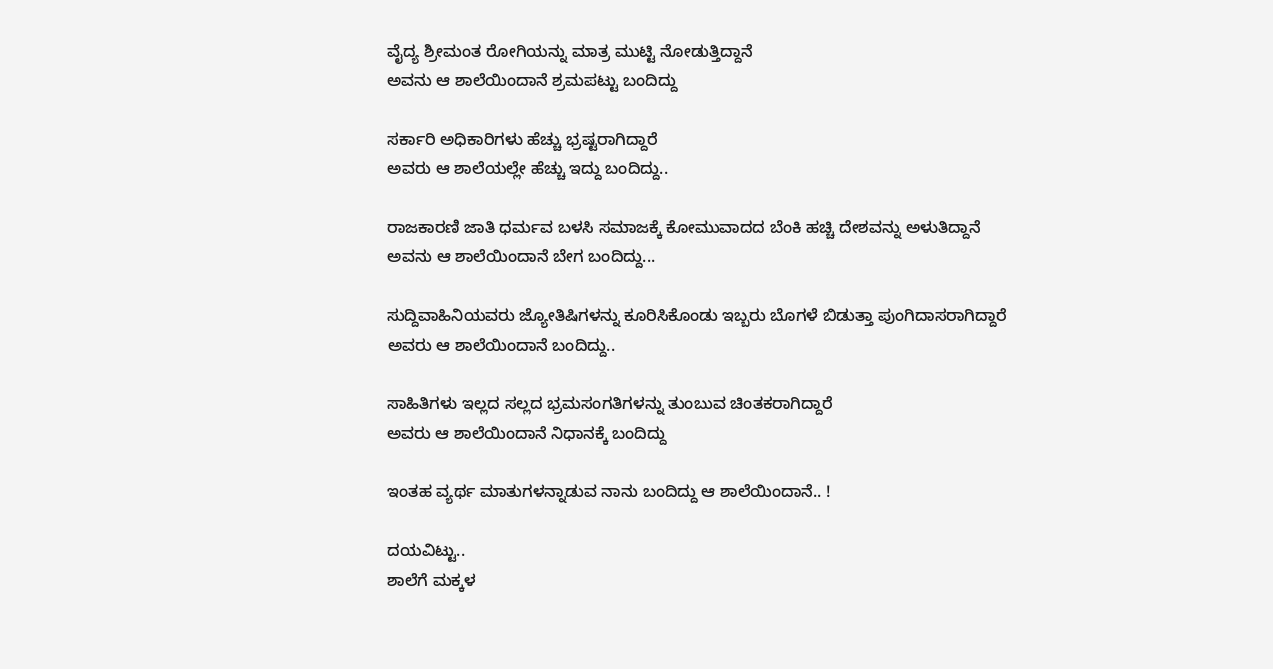ವೈದ್ಯ ಶ್ರೀಮಂತ ರೋಗಿಯನ್ನು ಮಾತ್ರ ಮುಟ್ಟಿ ನೋಡುತ್ತಿದ್ದಾನೆ
ಅವನು ಆ ಶಾಲೆಯಿಂದಾನೆ ಶ್ರಮಪಟ್ಟು ಬಂದಿದ್ದು

ಸರ್ಕಾರಿ ಅಧಿಕಾರಿಗಳು ಹೆಚ್ಚು ಭ್ರಷ್ಟರಾಗಿದ್ದಾರೆ
ಅವರು ಆ ಶಾಲೆಯಲ್ಲೇ ಹೆಚ್ಚು ಇದ್ದು ಬಂದಿದ್ದು..

ರಾಜಕಾರಣಿ ಜಾತಿ ಧರ್ಮವ ಬಳಸಿ ಸಮಾಜಕ್ಕೆ ಕೋಮುವಾದದ ಬೆಂಕಿ ಹಚ್ಚಿ ದೇಶವನ್ನು ಅಳುತಿದ್ದಾನೆ
ಅವನು ಆ ಶಾಲೆಯಿಂದಾನೆ ಬೇಗ ಬಂದಿದ್ದು...

ಸುದ್ದಿವಾಹಿನಿಯವರು ಜ್ಯೋತಿಷಿಗಳನ್ನು ಕೂರಿಸಿಕೊಂಡು ಇಬ್ಬರು ಬೊಗಳೆ ಬಿಡುತ್ತಾ ಪುಂಗಿದಾಸರಾಗಿದ್ದಾರೆ
ಅವರು ಆ ಶಾಲೆಯಿಂದಾನೆ ಬಂದಿದ್ದು..

ಸಾಹಿತಿಗಳು ಇಲ್ಲದ ಸಲ್ಲದ ಭ್ರಮಸಂಗತಿಗಳನ್ನು ತುಂಬುವ ಚಿಂತಕರಾಗಿದ್ದಾರೆ
ಅವರು ಆ ಶಾಲೆಯಿಂದಾನೆ ನಿಧಾನಕ್ಕೆ ಬಂದಿದ್ದು

ಇಂತಹ ವ್ಯರ್ಥ ಮಾತುಗಳನ್ನಾಡುವ ನಾನು ಬಂದಿದ್ದು ಆ ಶಾಲೆಯಿಂದಾನೆ.. !

ದಯವಿಟ್ಟು..
ಶಾಲೆಗೆ ಮಕ್ಕಳ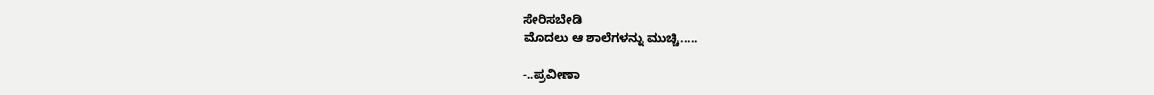ಸೇರಿಸಬೇಡಿ
ಮೊದಲು ಆ ಶಾಲೆಗಳನ್ನು ಮುಚ್ಚಿ.....

-..ಪ್ರವೀಣಾ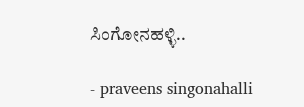ಸಿಂಗೋನಹಳ್ಳಿ..

- praveens singonahalli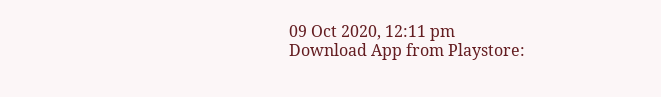09 Oct 2020, 12:11 pm
Download App from Playstore: